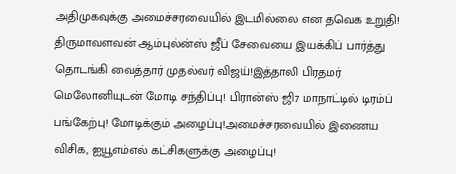அதிமுகவுக்கு அமைச்சரவையில் இடமில்லை என தவெக உறுதி! திருமாவளவன் ஆம்புல்ன்ஸ் ஜீப் சேவையை இயக்கிப் பார்த்து தொடங்கி வைத்தார் முதல்வர் விஜய்!இத்தாலி பிரதமர் மெலோனியுடன் மோடி சந்திப்பு! பிரான்ஸ் ஜி7 மாநாட்டில் டிரம்ப் பங்கேற்பு! மோடிக்கும் அழைப்பு!அமைச்சரவையில் இணைய விசிக, ஐயூஎம்எல் கட்சிகளுக்கு அழைப்பு!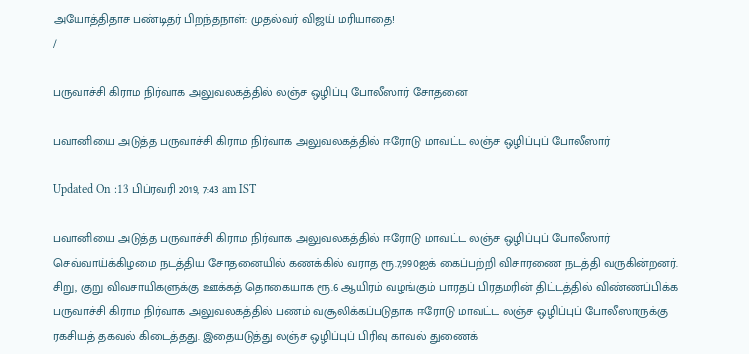அயோத்திதாச பண்டிதர் பிறந்தநாள்: முதல்வர் விஜய் மரியாதை!
/

பருவாச்சி கிராம நிர்வாக அலுவலகத்தில் லஞ்ச ஒழிப்பு போலீஸார் சோதனை

பவானியை அடுத்த பருவாச்சி கிராம நிர்வாக அலுவலகத்தில் ஈரோடு மாவட்ட லஞ்ச ஒழிப்புப் போலீஸார்

Updated On :13 பிப்ரவரி 2019, 7:43 am IST

பவானியை அடுத்த பருவாச்சி கிராம நிர்வாக அலுவலகத்தில் ஈரோடு மாவட்ட லஞ்ச ஒழிப்புப் போலீஸார் செவ்வாய்க்கிழமை நடத்திய சோதனையில் கணக்கில் வராத ரூ.7,990ஐக் கைப்பற்றி விசாரணை நடத்தி வருகின்றனர்.
சிறு, குறு விவசாயிகளுக்கு ஊக்கத் தொகையாக ரூ.6 ஆயிரம் வழங்கும் பாரதப் பிரதமரின் திட்டத்தில் விண்ணப்பிக்க பருவாச்சி கிராம நிர்வாக அலுவலகத்தில் பணம் வசூலிக்கப்படுதாக ஈரோடு மாவட்ட லஞ்ச ஒழிப்புப் போலீஸாருக்கு ரகசியத் தகவல் கிடைத்தது. இதையடுத்து லஞ்ச ஒழிப்புப் பிரிவு காவல் துணைக்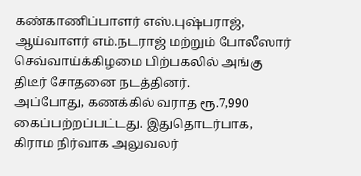கண்காணிப்பாளர் எஸ்.புஷ்பராஜ், ஆய்வாளர் எம்.நடராஜ் மற்றும் போலீஸார் செவ்வாய்க்கிழமை பிற்பகலில் அங்கு திடீர் சோதனை நடத்தினர்.
அப்போது, கணக்கில் வராத ரூ.7,990 கைப்பற்றப்பட்டது. இதுதொடர்பாக, கிராம நிர்வாக அலுவலர்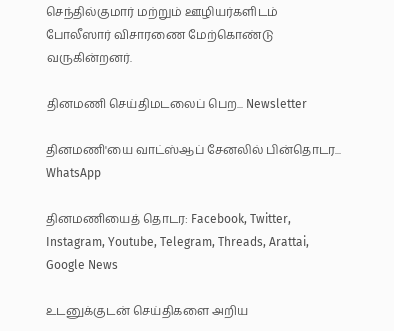செந்தில்குமார் மற்றும் ஊழியர்களிடம் போலீஸார் விசாரணை மேற்கொண்டு வருகின்றனர்.

தினமணி செய்திமடலைப் பெற... Newsletter

தினமணி'யை வாட்ஸ்ஆப் சேனலில் பின்தொடர... WhatsApp

தினமணியைத் தொடர: Facebook, Twitter, Instagram, Youtube, Telegram, Threads, Arattai, Google News

உடனுக்குடன் செய்திகளை அறிய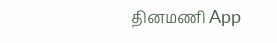தினமணி App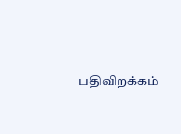பதிவிறக்கம்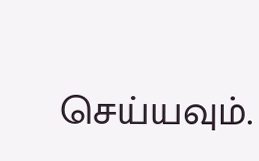செய்யவும்.